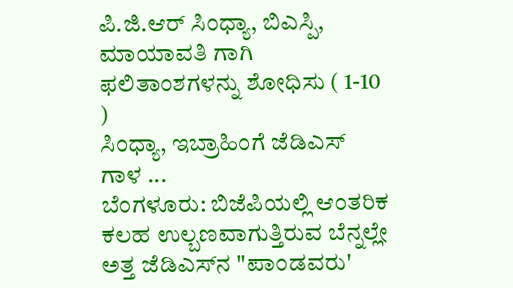ಪಿ.ಜಿ.ಆರ್ ಸಿಂಧ್ಯಾ, ಬಿಎಸ್ಪಿ, ಮಾಯಾವತಿ ಗಾಗಿ ಫಲಿತಾಂಶಗಳನ್ನು ಶೋಧಿಸು ( 1-10 )
ಸಿಂಧ್ಯಾ, ಇಬ್ರಾಹಿಂಗೆ ಜೆಡಿಎಸ್‌ ಗಾಳ ...
ಬೆಂಗಳೂರು: ಬಿಜೆಪಿಯಲ್ಲಿ ಆಂತರಿಕ ಕಲಹ ಉಲ್ಬಣವಾಗುತ್ತಿರುವ ಬೆನ್ನಲ್ಲೇ ಅತ್ತ ಜೆಡಿಎಸ್‌ನ "ಪಾಂಡವರು'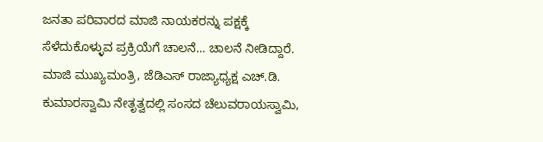ಜನತಾ ಪರಿವಾರದ ಮಾಜಿ ನಾಯಕರನ್ನು ಪಕ್ಷಕ್ಕೆ ಸೆಳೆದುಕೊಳ್ಳುವ ಪ್ರಕ್ರಿಯೆಗೆ ಚಾಲನೆ... ಚಾಲನೆ ನೀಡಿದ್ದಾರೆ. ಮಾಜಿ ಮುಖ್ಯಮಂತ್ರಿ, ಜೆಡಿಎಸ್‌ ರಾಜ್ಯಾಧ್ಯಕ್ಷ ಎಚ್‌.ಡಿ. ಕುಮಾರಸ್ವಾಮಿ ನೇತೃತ್ವದಲ್ಲಿ ಸಂಸದ ಚೆಲುವರಾಯಸ್ವಾಮಿ,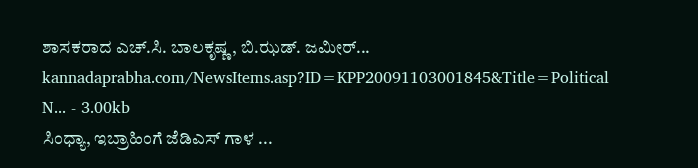ಶಾಸಕರಾದ ಎಚ್‌.ಸಿ. ಬಾಲಕೃಷ್ಣ, ಬಿ.ಝಡ್‌. ಜಮೀರ್‌...
kannadaprabha.com/NewsItems.asp?ID=KPP20091103001845&Title=Political N... - 3.00kb
ಸಿಂಧ್ಯಾ, ಇಬ್ರಾಹಿಂಗೆ ಜೆಡಿಎಸ್‌ ಗಾಳ ...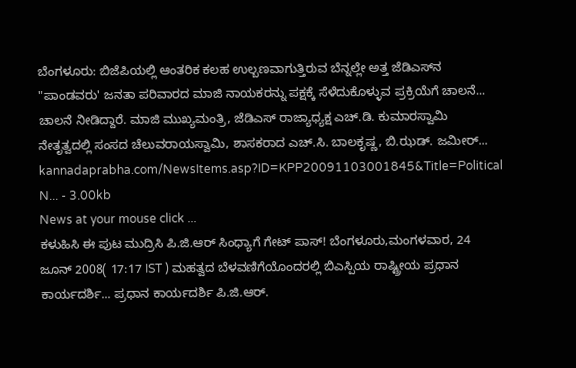ಬೆಂಗಳೂರು: ಬಿಜೆಪಿಯಲ್ಲಿ ಆಂತರಿಕ ಕಲಹ ಉಲ್ಬಣವಾಗುತ್ತಿರುವ ಬೆನ್ನಲ್ಲೇ ಅತ್ತ ಜೆಡಿಎಸ್‌ನ "ಪಾಂಡವರು' ಜನತಾ ಪರಿವಾರದ ಮಾಜಿ ನಾಯಕರನ್ನು ಪಕ್ಷಕ್ಕೆ ಸೆಳೆದುಕೊಳ್ಳುವ ಪ್ರಕ್ರಿಯೆಗೆ ಚಾಲನೆ... ಚಾಲನೆ ನೀಡಿದ್ದಾರೆ. ಮಾಜಿ ಮುಖ್ಯಮಂತ್ರಿ, ಜೆಡಿಎಸ್‌ ರಾಜ್ಯಾಧ್ಯಕ್ಷ ಎಚ್‌.ಡಿ. ಕುಮಾರಸ್ವಾಮಿ ನೇತೃತ್ವದಲ್ಲಿ ಸಂಸದ ಚೆಲುವರಾಯಸ್ವಾಮಿ, ಶಾಸಕರಾದ ಎಚ್‌.ಸಿ. ಬಾಲಕೃಷ್ಣ, ಬಿ.ಝಡ್‌. ಜಮೀರ್‌...
kannadaprabha.com/NewsItems.asp?ID=KPP20091103001845&Title=Political N... - 3.00kb
News at your mouse click ...
ಕಳುಹಿಸಿ ಈ ಪುಟ ಮುದ್ರಿಸಿ ಪಿ.ಜಿ.ಆರ್ ಸಿಂಧ್ಯಾಗೆ ಗೇಟ್ ಪಾಸ್! ಬೆಂಗಳೂರು,ಮಂಗಳವಾರ, 24 ಜೂನ್ 2008( 17:17 IST ) ಮಹತ್ವದ ಬೆಳವಣಿಗೆಯೊಂದರಲ್ಲಿ ಬಿಎಸ್ಪಿಯ ರಾಷ್ಟ್ರೀಯ ಪ್ರಧಾನ ಕಾರ್ಯದರ್ಶಿ... ಪ್ರಧಾನ ಕಾರ್ಯದರ್ಶಿ ಪಿ.ಜಿ.ಆರ್.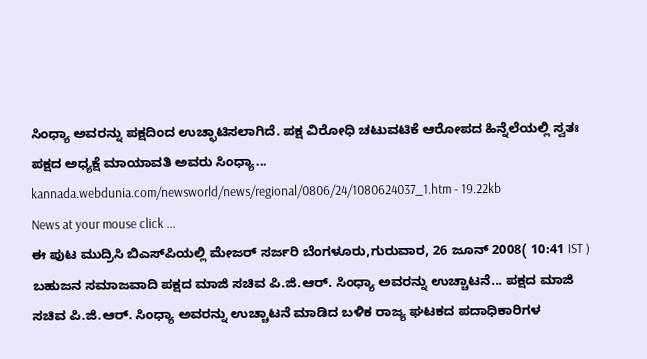ಸಿಂಧ್ಯಾ ಅವರನ್ನು ಪಕ್ಷದಿಂದ ಉಚ್ಛಾಟಿಸಲಾಗಿದೆ. ಪಕ್ಷ ವಿರೋಧಿ ಚಟುವಟಿಕೆ ಆರೋಪದ ಹಿನ್ನೆಲೆಯಲ್ಲಿ ಸ್ವತಃ ಪಕ್ಷದ ಅಧ್ಯಕ್ಷೆ ಮಾಯಾವತಿ ಅವರು ಸಿಂಧ್ಯಾ...
kannada.webdunia.com/newsworld/news/regional/0806/24/1080624037_1.htm - 19.22kb
News at your mouse click ...
ಈ ಪುಟ ಮುದ್ರಿಸಿ ಬಿಎಸ್‌ಪಿಯಲ್ಲಿ ಮೇಜರ್ ಸರ್ಜರಿ ಬೆಂಗಳೂರು,ಗುರುವಾರ, 26 ಜೂನ್ 2008( 10:41 IST ) ಬಹುಜನ ಸಮಾಜವಾದಿ ಪಕ್ಷದ ಮಾಜಿ ಸಚಿವ ಪಿ.ಜಿ.ಆರ್. ಸಿಂಧ್ಯಾ ಅವರನ್ನು ಉಚ್ಚಾಟನೆ... ಪಕ್ಷದ ಮಾಜಿ ಸಚಿವ ಪಿ.ಜಿ.ಆರ್. ಸಿಂಧ್ಯಾ ಅವರನ್ನು ಉಚ್ಚಾಟನೆ ಮಾಡಿದ ಬಳಿಕ ರಾಜ್ಯ ಘಟಕದ ಪದಾಧಿಕಾರಿಗಳ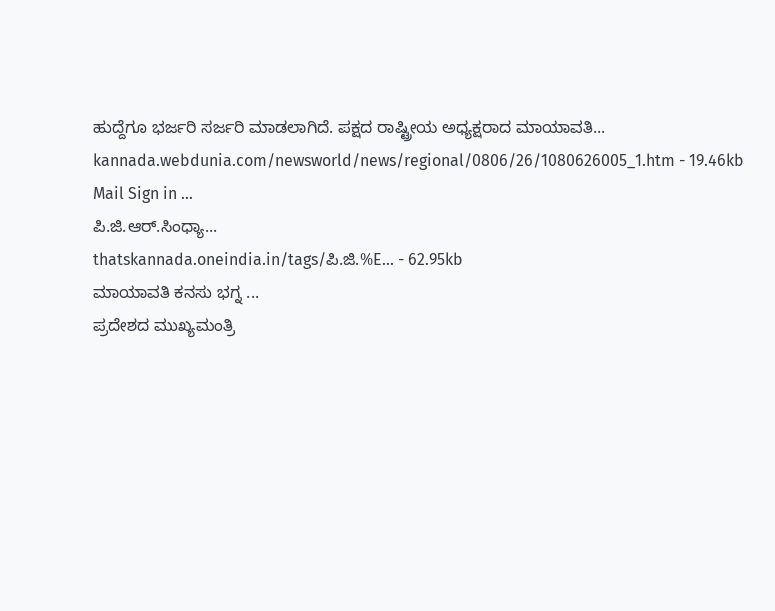ಹುದ್ದೆಗೂ ಭರ್ಜರಿ ಸರ್ಜರಿ ಮಾಡಲಾಗಿದೆ. ಪಕ್ಷದ ರಾಷ್ಟ್ರೀಯ ಅಧ್ಯಕ್ಷರಾದ ಮಾಯಾವತಿ...
kannada.webdunia.com/newsworld/news/regional/0806/26/1080626005_1.htm - 19.46kb
Mail Sign in ...
ಪಿ.ಜಿ.ಆರ್.ಸಿಂಧ್ಯಾ...
thatskannada.oneindia.in/tags/ಪಿ.ಜಿ.%E... - 62.95kb
ಮಾಯಾವತಿ ಕನಸು ಭಗ್ನ ...
ಪ್ರದೇಶದ ಮುಖ್ಯಮಂತ್ರಿ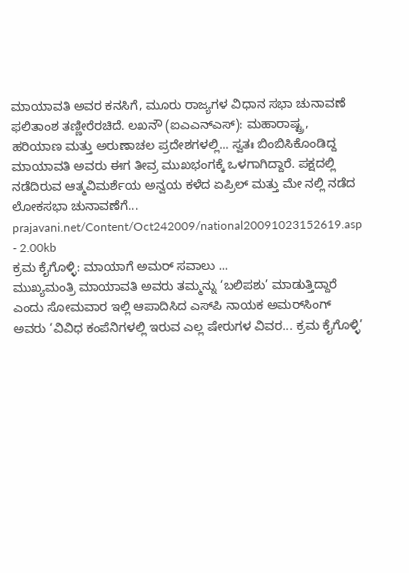ಮಾಯಾವತಿ ಅವರ ಕನಸಿಗೆ, ಮೂರು ರಾಜ್ಯಗಳ ವಿಧಾನ ಸಭಾ ಚುನಾವಣೆ ಫಲಿತಾಂಶ ತಣ್ಣೀರೆರಚಿದೆ. ಲಖನೌ (ಐಎಎನ್‌ಎಸ್): ಮಹಾರಾಷ್ಟ್ರ, ಹರಿಯಾಣ ಮತ್ತು ಅರುಣಾಚಲ ಪ್ರದೇಶಗಳಲ್ಲಿ... ಸ್ವತಃ ಬಿಂಬಿಸಿಕೊಂಡಿದ್ದ ಮಾಯಾವತಿ ಅವರು ಈಗ ತೀವ್ರ ಮುಖಭಂಗಕ್ಕೆ ಒಳಗಾಗಿದ್ದಾರೆ. ಪಕ್ಷದಲ್ಲಿ ನಡೆದಿರುವ ಆತ್ಮವಿಮರ್ಶೆಯ ಅನ್ವಯ ಕಳೆದ ಏಪ್ರಿಲ್ ಮತ್ತು ಮೇ ನಲ್ಲಿ ನಡೆದ ಲೋಕಸಭಾ ಚುನಾವಣೆಗೆ...
prajavani.net/Content/Oct242009/national20091023152619.asp - 2.00kb
ಕ್ರಮ ಕೈಗೊಳ್ಳಿ: ಮಾಯಾಗೆ ಅಮರ್ ಸವಾಲು ...
ಮುಖ್ಯಮಂತ್ರಿ ಮಾಯಾವತಿ ಅವರು ತಮ್ಮನ್ನು ‘ಬಲಿಪಶು’ ಮಾಡುತ್ತಿದ್ದಾರೆ ಎಂದು ಸೋಮವಾರ ಇಲ್ಲಿ ಆಪಾದಿಸಿದ ಎಸ್‌ಪಿ ನಾಯಕ ಅಮರ್‌ಸಿಂಗ್ ಅವರು ‘ವಿವಿಧ ಕಂಪೆನಿಗಳಲ್ಲಿ ಇರುವ ಎಲ್ಲ ಷೇರುಗಳ ವಿವರ... ಕ್ರಮ ಕೈಗೊಳ್ಳಿ’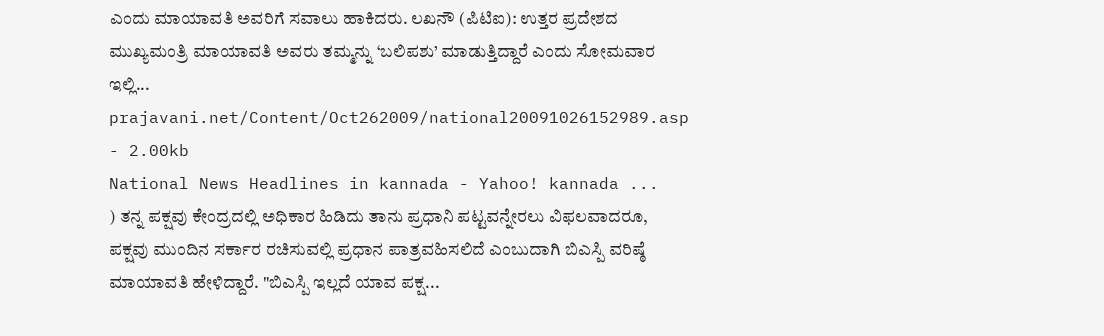ಎಂದು ಮಾಯಾವತಿ ಅವರಿಗೆ ಸವಾಲು ಹಾಕಿದರು. ಲಖನೌ (ಪಿಟಿಐ): ಉತ್ತರ ಪ್ರದೇಶದ ಮುಖ್ಯಮಂತ್ರಿ ಮಾಯಾವತಿ ಅವರು ತಮ್ಮನ್ನು ‘ಬಲಿಪಶು’ ಮಾಡುತ್ತಿದ್ದಾರೆ ಎಂದು ಸೋಮವಾರ ಇಲ್ಲಿ...
prajavani.net/Content/Oct262009/national20091026152989.asp - 2.00kb
National News Headlines in kannada - Yahoo! kannada ...
) ತನ್ನ ಪಕ್ಷವು ಕೇಂದ್ರದಲ್ಲಿ ಅಧಿಕಾರ ಹಿಡಿದು ತಾನು ಪ್ರಧಾನಿ ಪಟ್ಟವನ್ನೇರಲು ವಿಫಲವಾದರೂ, ಪಕ್ಷವು ಮುಂದಿನ ಸರ್ಕಾರ ರಚಿಸುವಲ್ಲಿ ಪ್ರಧಾನ ಪಾತ್ರವಹಿಸಲಿದೆ ಎಂಬುದಾಗಿ ಬಿಎಸ್ಪಿ ವರಿಷ್ಠೆ ಮಾಯಾವತಿ ಹೇಳಿದ್ದಾರೆ. "ಬಿಎಸ್ಪಿ ಇಲ್ಲದೆ ಯಾವ ಪಕ್ಷ...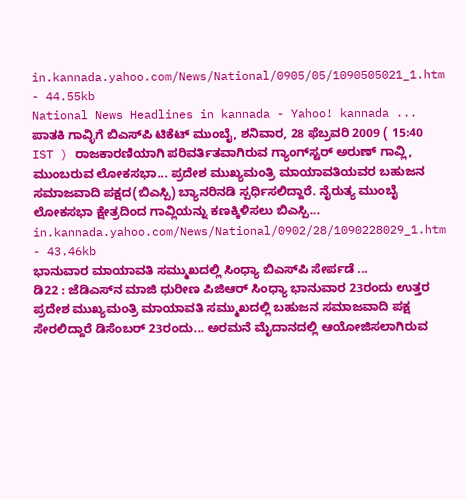in.kannada.yahoo.com/News/National/0905/05/1090505021_1.htm - 44.55kb
National News Headlines in kannada - Yahoo! kannada ...
ಪಾತಕಿ ಗಾವ್ಳಿಗೆ ಬಿಎಸ್‌ಪಿ ಟಿಕೆಟ್ ಮುಂಬೈ, ಶನಿವಾರ, 28 ಫೆಬ್ರವರಿ 2009 ( 15:40 IST ) ರಾಜಕಾರಣಿಯಾಗಿ ಪರಿವರ್ತಿತವಾಗಿರುವ ಗ್ಯಾಂಗ್‌ಸ್ಟರ್ ಅರುಣ್ ಗಾವ್ಲಿ, ಮುಂಬರುವ ಲೋಕಸಭಾ... ಪ್ರದೇಶ ಮುಖ್ಯಮಂತ್ರಿ ಮಾಯಾವತಿಯವರ ಬಹುಜನ ಸಮಾಜವಾದಿ ಪಕ್ಷದ(ಬಿಎಸ್ಪಿ) ಬ್ಯಾನರಿನಡಿ ಸ್ಪರ್ಧಿಸಲಿದ್ದಾರೆ. ನೈರುತ್ಯ ಮುಂಬೈ ಲೋಕಸಭಾ ಕ್ಷೇತ್ರದಿಂದ ಗಾವ್ಲಿಯನ್ನು ಕಣಕ್ಕಿಳಿಸಲು ಬಿಎಸ್ಪಿ...
in.kannada.yahoo.com/News/National/0902/28/1090228029_1.htm - 43.46kb
ಭಾನುವಾರ ಮಾಯಾವತಿ ಸಮ್ಮುಖದಲ್ಲಿ ಸಿಂಧ್ಯಾ ಬಿಎಸ್‌ಪಿ ಸೇರ್ಪಡೆ ...
ಡಿ22 : ಜೆಡಿಎಸ್‌ನ ಮಾಜಿ ಧುರೀಣ ಪಿಜಿಆರ್ ಸಿಂಧ್ಯಾ ಭಾನುವಾರ 23ರಂದು ಉತ್ತರ ಪ್ರದೇಶ ಮುಖ್ಯಮಂತ್ರಿ ಮಾಯಾವತಿ ಸಮ್ಮುಖದಲ್ಲಿ ಬಹುಜನ ಸಮಾಜವಾದಿ ಪಕ್ಷ ಸೇರಲಿದ್ದಾರೆ ಡಿಸೆಂಬರ್ 23ರಂದು... ಅರಮನೆ ಮೈದಾನದಲ್ಲಿ ಆಯೋಜಿಸಲಾಗಿರುವ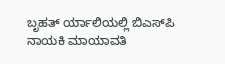ಬೃಹತ್ ರ್ಯಾಲಿಯಲ್ಲಿ ಬಿಎಸ್‌ಪಿ ನಾಯಕಿ ಮಾಯಾವತಿ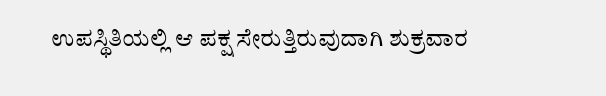ಉಪಸ್ಥಿತಿಯಲ್ಲಿ ಆ ಪಕ್ಷ ಸೇರುತ್ತಿರುವುದಾಗಿ ಶುಕ್ರವಾರ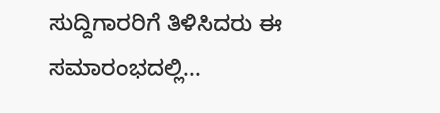ಸುದ್ದಿಗಾರರಿಗೆ ತಿಳಿಸಿದರು ಈ ಸಮಾರಂಭದಲ್ಲಿ...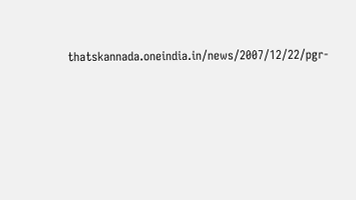thatskannada.oneindia.in/news/2007/12/22/pgr-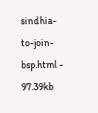sindhia-to-join-bsp.html - 97.39kb